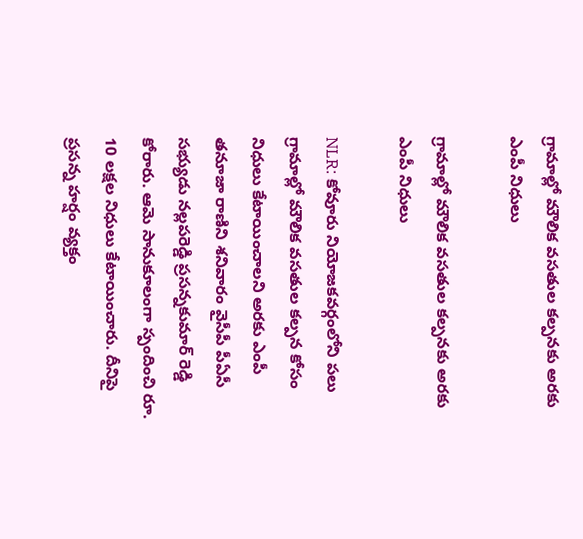గ్రామాల్లో మౌలిక వసతుల కల్పనకు అరకు ఎంపీ నిధులు

గ్రామాల్లో మౌలిక వసతుల కల్పనకు అరకు ఎంపీ నిధులు

NLR: కోవూరు నియోజకవర్గంలోని పలు గ్రామాల్లో మౌలిక వసతుల కల్పన కోసం నిధులు కేటాయించాలని అరకు ఎంపీ తనూజా రాణిని శనివారం వైసీపీ పీఏసీ సభ్యుడు నల్లపరెడ్డి ప్రసన్నకుమార్ రెడ్డి కోరారు. ఆమె సానుకూలంగా స్పందించి రూ. 10 లక్షల నిధులు కేటాయించారు. దీనిపై ప్రసన్న హర్షం వ్యక్తం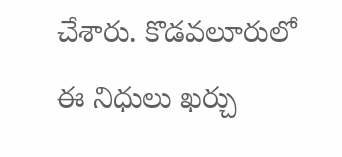చేశారు. కొడవలూరులో ఈ నిధులు ఖర్చు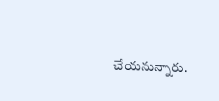చేయనున్నారు.